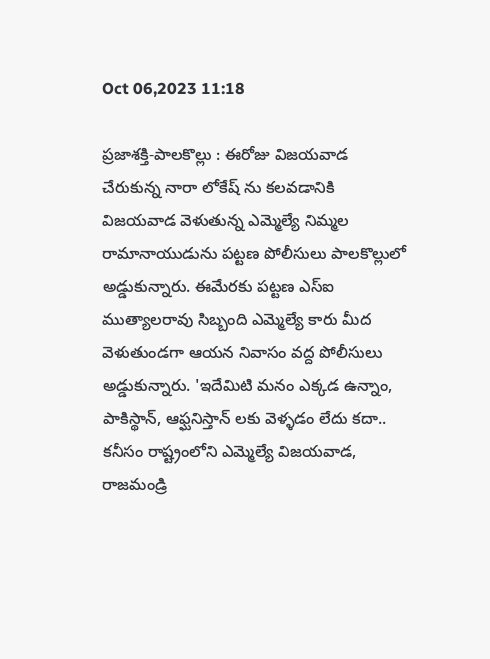Oct 06,2023 11:18

ప్రజాశక్తి-పాలకొల్లు : ఈరోజు విజయవాడ చేరుకున్న నారా లోకేష్ ను కలవడానికి విజయవాడ వెళుతున్న ఎమ్మెల్యే నిమ్మల రామానాయుడును పట్టణ పోలీసులు పాలకొల్లులో అడ్డుకున్నారు. ఈమేరకు పట్టణ ఎస్ఐ ముత్యాలరావు సిబ్బంది ఎమ్మెల్యే కారు మీద వెళుతుండగా ఆయన నివాసం వద్ద పోలీసులు అడ్డుకున్నారు. 'ఇదేమిటి మనం ఎక్కడ ఉన్నాం, పాకిస్థాన్, ఆఫ్ఘనిస్తాన్ లకు వెళ్ళడం లేదు కదా.. కనీసం రాష్ట్రంలోని ఎమ్మెల్యే విజయవాడ, రాజమండ్రి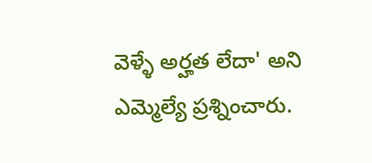వెళ్ళే అర్హత లేదా' అని ఎమ్మెల్యే ప్రశ్నించారు.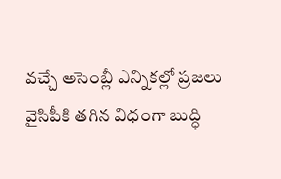వచ్చే అసెంబ్లీ ఎన్నికల్లో ప్రజలు వైసిపీకి తగిన విధంగా బుద్ధి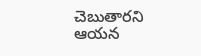చెబుతారని ఆయన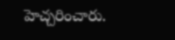హెచ్చరించారు.